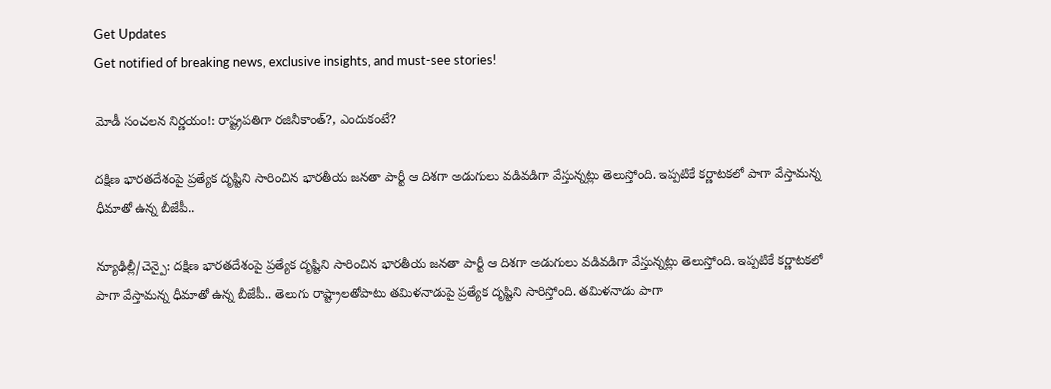Get Updates
Get notified of breaking news, exclusive insights, and must-see stories!

మోడీ సంచలన నిర్ణయం!: రాష్ట్రపతిగా రజినీకాంత్?, ఎందుకంటే?

దక్షిణ భారతదేశంపై ప్రత్యేక దృష్టిని సారించిన భారతీయ జనతా పార్టీ ఆ దిశగా అడుగులు వడివడిగా వేస్తున్నట్లు తెలుస్తోంది. ఇప్పటికే కర్ణాటకలో పాగా వేస్తామన్న ధీమాతో ఉన్న బీజేపీ..

న్యూఢిల్లీ/చెన్పై: దక్షిణ భారతదేశంపై ప్రత్యేక దృష్టిని సారించిన భారతీయ జనతా పార్టీ ఆ దిశగా అడుగులు వడివడిగా వేస్తున్నట్లు తెలుస్తోంది. ఇప్పటికే కర్ణాటకలో పాగా వేస్తామన్న ధీమాతో ఉన్న బీజేపీ.. తెలుగు రాష్ట్రాలతోపాటు తమిళనాడుపై ప్రత్యేక దృష్టిని సారిస్తోంది. తమిళనాడు పాగా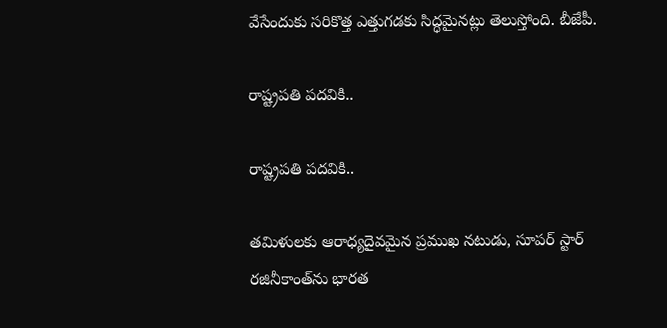వేసేందుకు సరికొత్త ఎత్తుగడకు సిద్ధమైనట్లు తెలుస్తోంది. బీజేపీ.

రాష్ట్రపతి పదవికి..

రాష్ట్రపతి పదవికి..

తమిళులకు ఆరాధ్యదైవమైన ప్రముఖ నటుడు, సూపర్ స్టార్ రజినీకాంత్‌ను భారత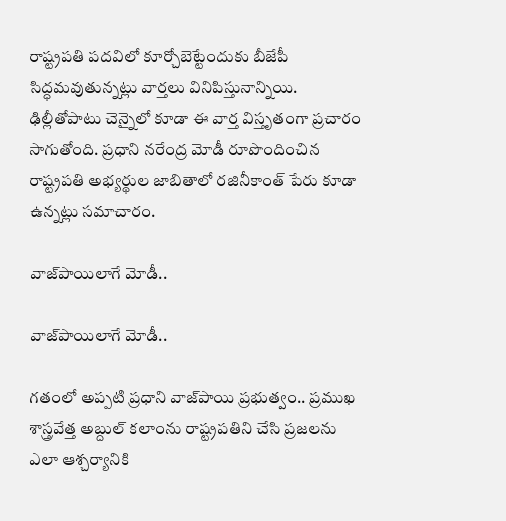రాష్ట్రపతి పదవిలో కూర్చోబెట్టేందుకు బీజేపీ సిద్ధమవుతున్నట్లు వార్తలు వినిపిస్తునాన్నియి. ఢిల్లీతోపాటు చెన్నైలో కూడా ఈ వార్త విస్తృతంగా ప్రచారం సాగుతోంది. ప్రధాని నరేంద్ర మోడీ రూపొందించిన రాష్ట్రపతి అభ్యర్థుల జాబితాలో రజినీకాంత్ పేరు కూడా ఉన్నట్లు సమాచారం.

వాజ్‌పాయిలాగే మోడీ..

వాజ్‌పాయిలాగే మోడీ..

గతంలో అప్పటి ప్రధాని వాజ్‌పాయి ప్రభుత్వం.. ప్రముఖ శాస్త్రవేత్త అబ్దుల్ కలాంను రాష్ట్రపతిని చేసి ప్రజలను ఎలా ఆశ్చర్యానికి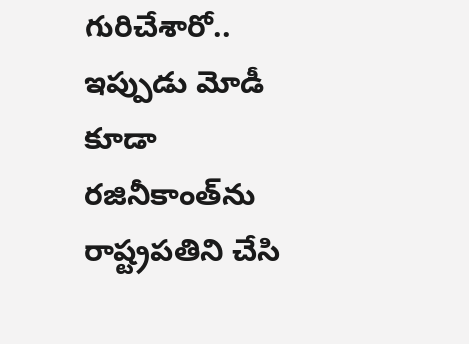గురిచేశారో.. ఇప్పుడు మోడీ కూడా రజినీకాంత్‌ను రాష్ట్రపతిని చేసి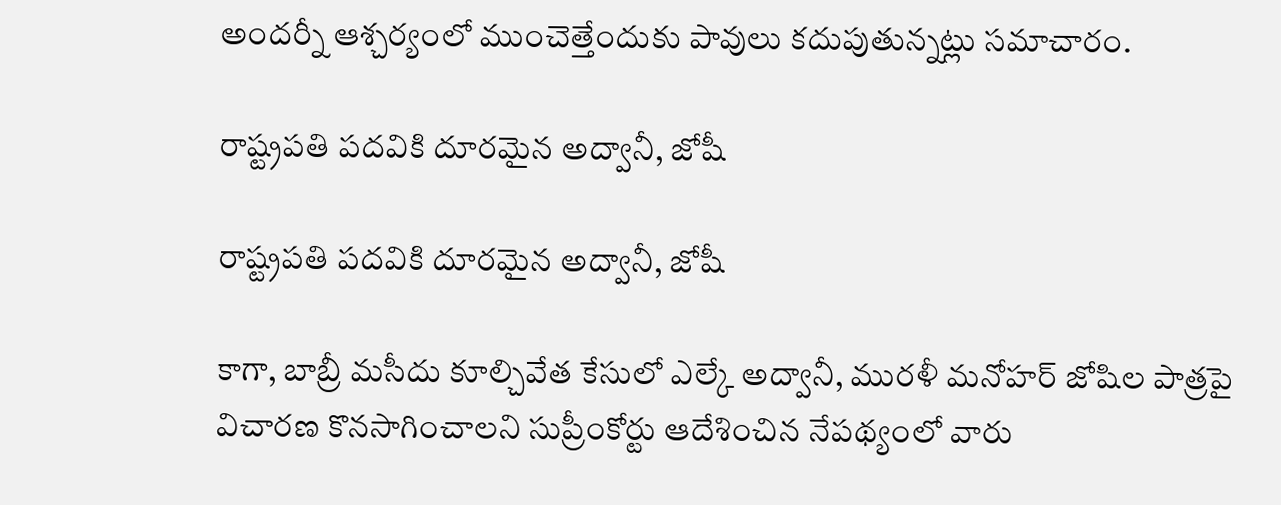అందర్నీ ఆశ్చర్యంలో ముంచెత్తేందుకు పావులు కదుపుతున్నట్లు సమాచారం.

రాష్ట్రపతి పదవికి దూరమైన అద్వానీ, జోషీ

రాష్ట్రపతి పదవికి దూరమైన అద్వానీ, జోషీ

కాగా, బాబ్రీ మసీదు కూల్చివేత కేసులో ఎల్కే అద్వానీ, మురళీ మనోహర్ జోషిల పాత్రపై విచారణ కొనసాగించాలని సుప్రీంకోర్టు ఆదేశించిన నేపథ్యంలో వారు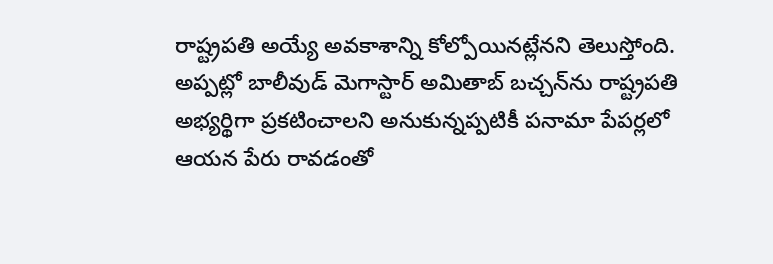రాష్ట్రపతి అయ్యే అవకాశాన్ని కోల్పోయినట్లేనని తెలుస్తోంది. అప్పట్లో బాలీవుడ్ మెగాస్టార్ అమితాబ్ బచ్చన్‌ను రాష్ట్రపతి అభ్యర్థిగా ప్రకటించాలని అనుకున్నప్పటికీ పనామా పేపర్లలో ఆయన పేరు రావడంతో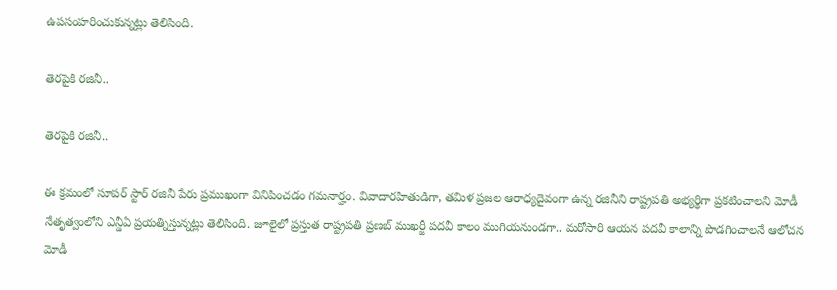ఉపసంహరించుకున్నట్లు తెలిసింది.

తెరపైకి రజినీ..

తెరపైకి రజినీ..

ఈ క్రమంలో సూపర్ స్టార్ రజినీ పేరు ప్రముఖంగా వినిపించడం గమనార్హం. వివాదారహితుడిగా, తమిళ ప్రజల ఆరాధ్యదైవంగా ఉన్న రజినీని రాష్ట్రపతి అభ్యర్థిగా ప్రకటించాలని మోడీ నేతృత్వంలోని ఎన్డీఏ ప్రయత్నిస్తున్నట్లు తెలిసింది. జూలైలో ప్రస్తుత రాష్ట్రపతి ప్రణబ్ ముఖర్జీ పదవీ కాలం ముగియనుండగా.. మరోసారి ఆయన పదవీ కాలాన్ని పొడగించాలనే ఆలోచన మోడీ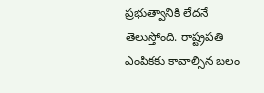ప్రభుత్వానికి లేదనే తెలుస్తోంది. రాష్ట్రపతి ఎంపికకు కావాల్సిన బలం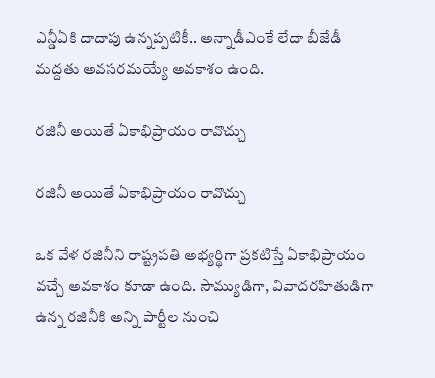ఎన్డీఏకి దాదాపు ఉన్నప్పటికీ.. అన్నాడీఎంకే లేదా బీజేడీ మద్దతు అవసరమయ్యే అవకాశం ఉంది.

రజినీ అయితే ఏకాభిప్రాయం రావొచ్చు

రజినీ అయితే ఏకాభిప్రాయం రావొచ్చు

ఒక వేళ రజినీని రాష్ట్రపతి అభ్యర్థిగా ప్రకటిస్తే ఏకాభిప్రాయం వచ్చే అవకాశం కూడా ఉంది. సౌమ్యుడిగా, వివాదరహితుడిగా ఉన్న రజినీకి అన్ని పార్టీల నుంచి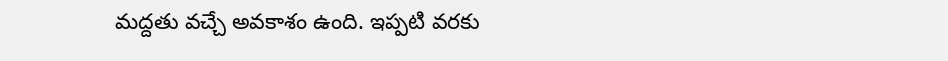మద్దతు వచ్చే అవకాశం ఉంది. ఇప్పటి వరకు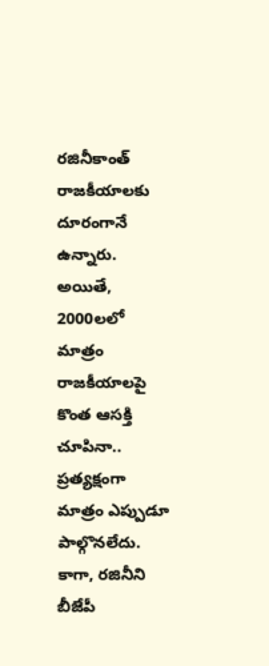రజినీకాంత్ రాజకీయాలకు దూరంగానే ఉన్నారు. అయితే, 2000లలో మాత్రం రాజకీయాలపై కొంత ఆసక్తి చూపినా.. ప్రత్యక్షంగా మాత్రం ఎప్పుడూ పాల్గొనలేదు. కాగా, రజినీని బీజేపీ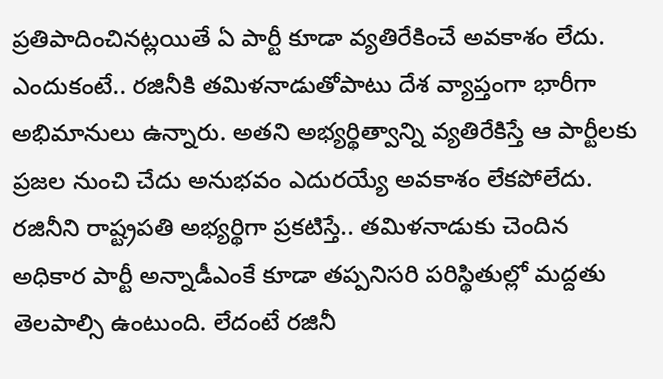ప్రతిపాదించినట్లయితే ఏ పార్టీ కూడా వ్యతిరేకించే అవకాశం లేదు. ఎందుకంటే.. రజినీకి తమిళనాడుతోపాటు దేశ వ్యాప్తంగా భారీగా అభిమానులు ఉన్నారు. అతని అభ్యర్థిత్వాన్ని వ్యతిరేకిస్తే ఆ పార్టీలకు ప్రజల నుంచి చేదు అనుభవం ఎదురయ్యే అవకాశం లేకపోలేదు. రజినీని రాష్ట్రపతి అభ్యర్థిగా ప్రకటిస్తే.. తమిళనాడుకు చెందిన అధికార పార్టీ అన్నాడీఎంకే కూడా తప్పనిసరి పరిస్థితుల్లో మద్దతు తెలపాల్సి ఉంటుంది. లేదంటే రజినీ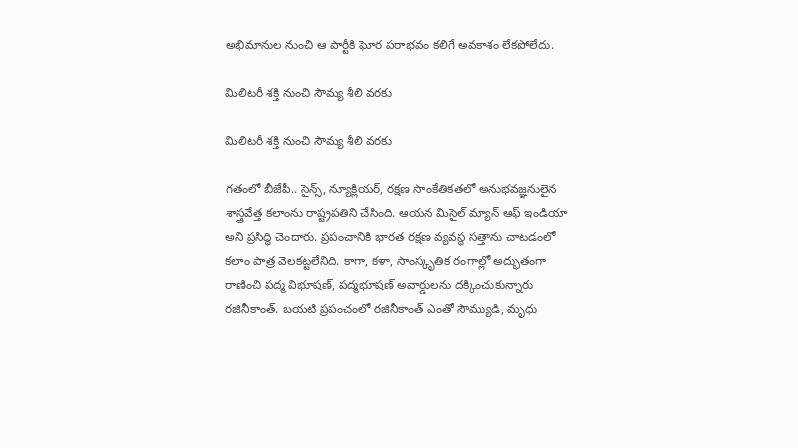అభిమానుల నుంచి ఆ పార్టీకి ఘోర పరాభవం కలిగే అవకాశం లేకపోలేదు.

మిలిటరీ శక్తి నుంచి సౌమ్య శీలి వరకు

మిలిటరీ శక్తి నుంచి సౌమ్య శీలి వరకు

గతంలో బీజేపీ.. సైన్స్, న్యూక్లియర్, రక్షణ సాంకేతికతలో అనుభవజ్ఞనులైన శాస్త్రవేత్త కలాంను రాష్ట్రపతిని చేసింది. ఆయన మిసైల్ మ్యాన్ ఆఫ్ ఇండియా అని ప్రసిద్ధి చెందారు. ప్రపంచానికి భారత రక్షణ వ్యవస్థ సత్తాను చాటడంలో కలాం పాత్ర వెలకట్టలేనిది. కాగా, కళా, సాంస్కృతిక రంగాల్లో అద్భుతంగా రాణించి పద్మ విభూషణ్, పద్మభూషణ్ అవార్డులను దక్కించుకున్నారు రజినీకాంత్. బయటి ప్రపంచంలో రజినీకాంత్ ఎంతో సౌమ్యుడి, మృధు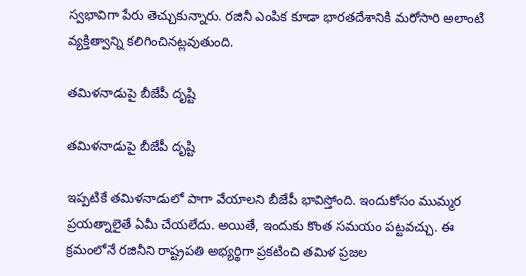స్వభావిగా పేరు తెచ్చుకున్నారు. రజినీ ఎంపిక కూడా భారతదేశానికి మరోసారి అలాంటి వ్యక్తిత్వాన్ని కలిగించినట్లవుతుంది.

తమిళనాడుపై బీజేపీ దృష్టి

తమిళనాడుపై బీజేపీ దృష్టి

ఇప్పటికే తమిళనాడులో పాగా వేయాలని బీజేపీ భావిస్తోంది. ఇందుకోసం ముమ్మర ప్రయత్నాలైతే ఏమీ చేయలేదు. అయితే, ఇందుకు కొంత సమయం పట్టవచ్చు. ఈ క్రమంలోనే రజినీని రాష్ట్రపతి అభ్యర్థిగా ప్రకటించి తమిళ ప్రజల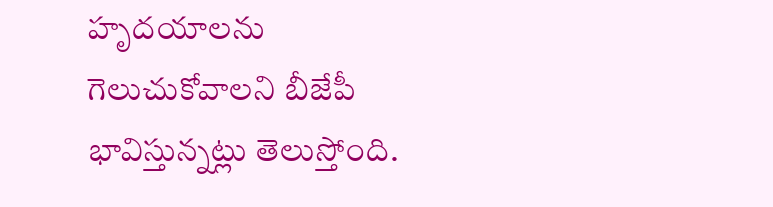హృదయాలను గెలుచుకోవాలని బీజేపీ భావిస్తున్నట్లు తెలుస్తోంది.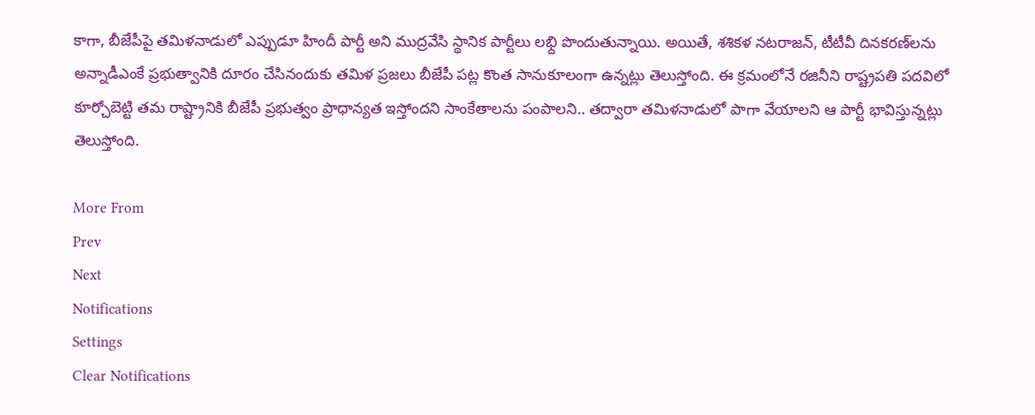కాగా, బీజేపీపై తమిళనాడులో ఎప్పుడూ హిందీ పార్టీ అని ముద్రవేసి స్థానిక పార్టీలు లభ్ది పొందుతున్నాయి. అయితే, శశికళ నటరాజన్, టీటీవీ దినకరణ్‌లను అన్నాడీఎంకే ప్రభుత్వానికి దూరం చేసినందుకు తమిళ ప్రజలు బీజేపీ పట్ల కొంత సానుకూలంగా ఉన్నట్లు తెలుస్తోంది. ఈ క్రమంలోనే రజినీని రాష్ట్రపతి పదవిలో కూర్చోబెట్టి తమ రాష్ట్రానికి బీజేపీ ప్రభుత్వం ప్రాధాన్యత ఇస్తోందని సాంకేతాలను పంపాలని.. తద్వారా తమిళనాడులో పాగా వేయాలని ఆ పార్టీ భావిస్తున్నట్లు తెలుస్తోంది.

More From
Prev
Next
Notifications
Settings
Clear Notifications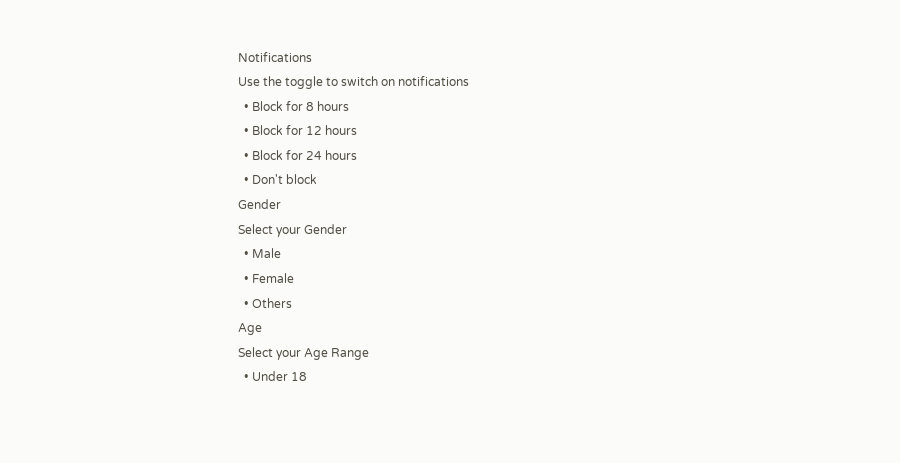Notifications
Use the toggle to switch on notifications
  • Block for 8 hours
  • Block for 12 hours
  • Block for 24 hours
  • Don't block
Gender
Select your Gender
  • Male
  • Female
  • Others
Age
Select your Age Range
  • Under 18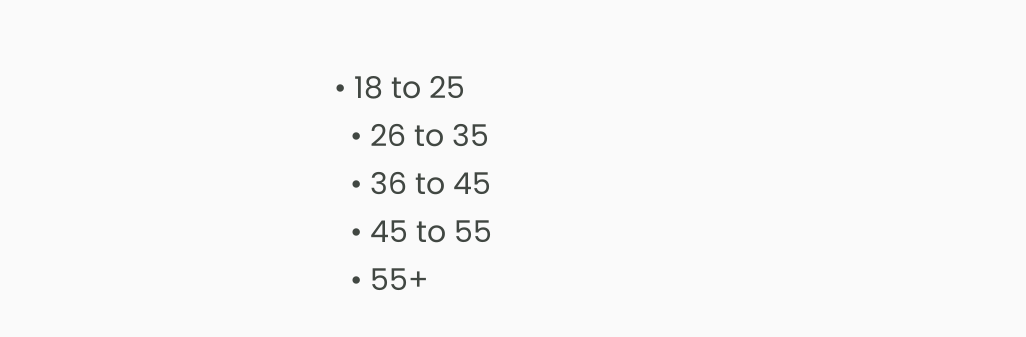• 18 to 25
  • 26 to 35
  • 36 to 45
  • 45 to 55
  • 55+